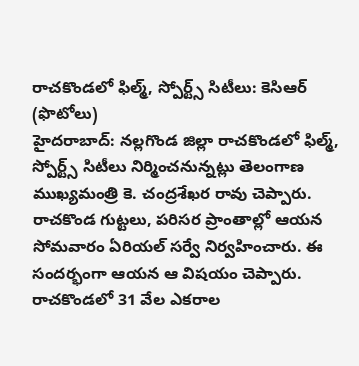రాచకొండలో ఫిల్మ్, స్పోర్ట్స్ సిటీలు: కెసిఆర్ (ఫొటోలు)
హైదరాబాద్: నల్లగొండ జిల్లా రాచకొండలో ఫిల్మ్, స్పోర్ట్స్ సిటీలు నిర్మించనున్నట్లు తెలంగాణ ముఖ్యమంత్రి కె. చంద్రశేఖర రావు చెప్పారు. రాచకొండ గుట్టలు, పరిసర ప్రాంతాల్లో ఆయన సోమవారం ఏరియల్ సర్వే నిర్వహించారు. ఈ సందర్భంగా ఆయన ఆ విషయం చెప్పారు. రాచకొండలో 31 వేల ఎకరాల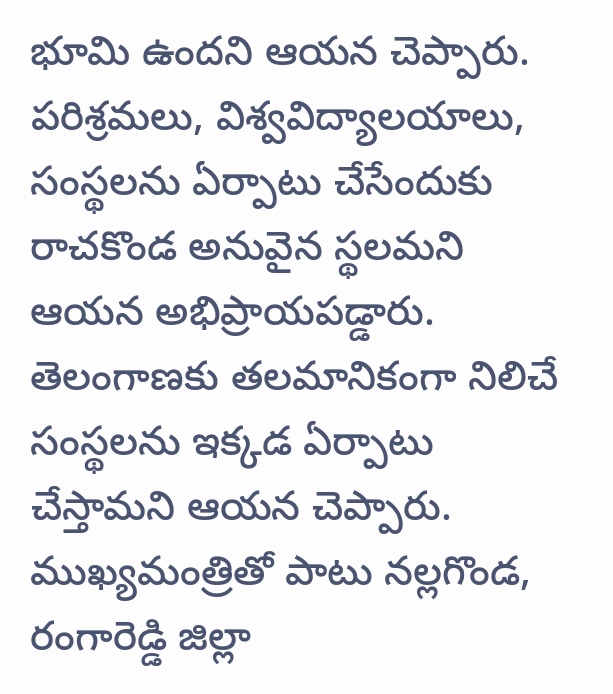భూమి ఉందని ఆయన చెప్పారు.
పరిశ్రమలు, విశ్వవిద్యాలయాలు, సంస్థలను ఏర్పాటు చేసేందుకు రాచకొండ అనువైన స్థలమని ఆయన అభిప్రాయపడ్డారు. తెలంగాణకు తలమానికంగా నిలిచే సంస్థలను ఇక్కడ ఏర్పాటు చేస్తామని ఆయన చెప్పారు. ముఖ్యమంత్రితో పాటు నల్లగొండ, రంగారెడ్డి జిల్లా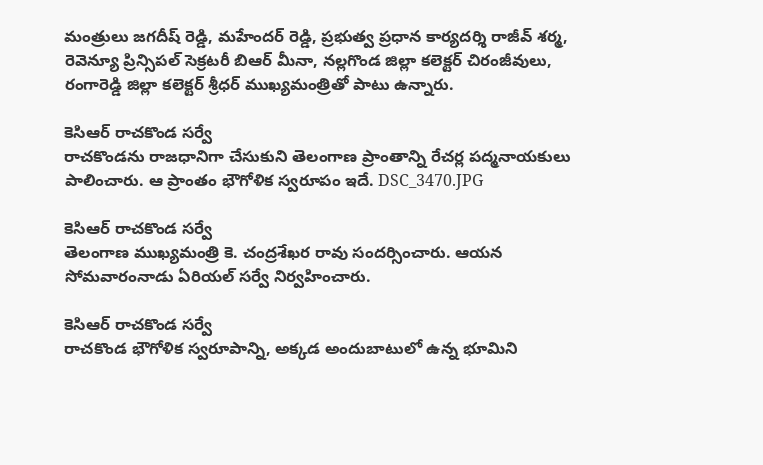మంత్రులు జగదీష్ రెడ్డి, మహేందర్ రెడ్డి, ప్రభుత్వ ప్రధాన కార్యదర్శి రాజీవ్ శర్మ, రెవెన్యూ ప్రిన్సిపల్ సెక్రటరీ బిఆర్ మీనా, నల్లగొండ జిల్లా కలెక్టర్ చిరంజీవులు, రంగారెడ్డి జిల్లా కలెక్టర్ శ్రీధర్ ముఖ్యమంత్రితో పాటు ఉన్నారు.

కెసిఆర్ రాచకొండ సర్వే
రాచకొండను రాజధానిగా చేసుకుని తెలంగాణ ప్రాంతాన్ని రేచర్ల పద్మనాయకులు పాలించారు. ఆ ప్రాంతం భౌగోళిక స్వరూపం ఇదే. DSC_3470.JPG

కెసిఆర్ రాచకొండ సర్వే
తెలంగాణ ముఖ్యమంత్రి కె. చంద్రశేఖర రావు సందర్సించారు. ఆయన సోమవారంనాడు ఏరియల్ సర్వే నిర్వహించారు.

కెసిఆర్ రాచకొండ సర్వే
రాచకొండ భౌగోళిక స్వరూపాన్ని, అక్కడ అందుబాటులో ఉన్న భూమిని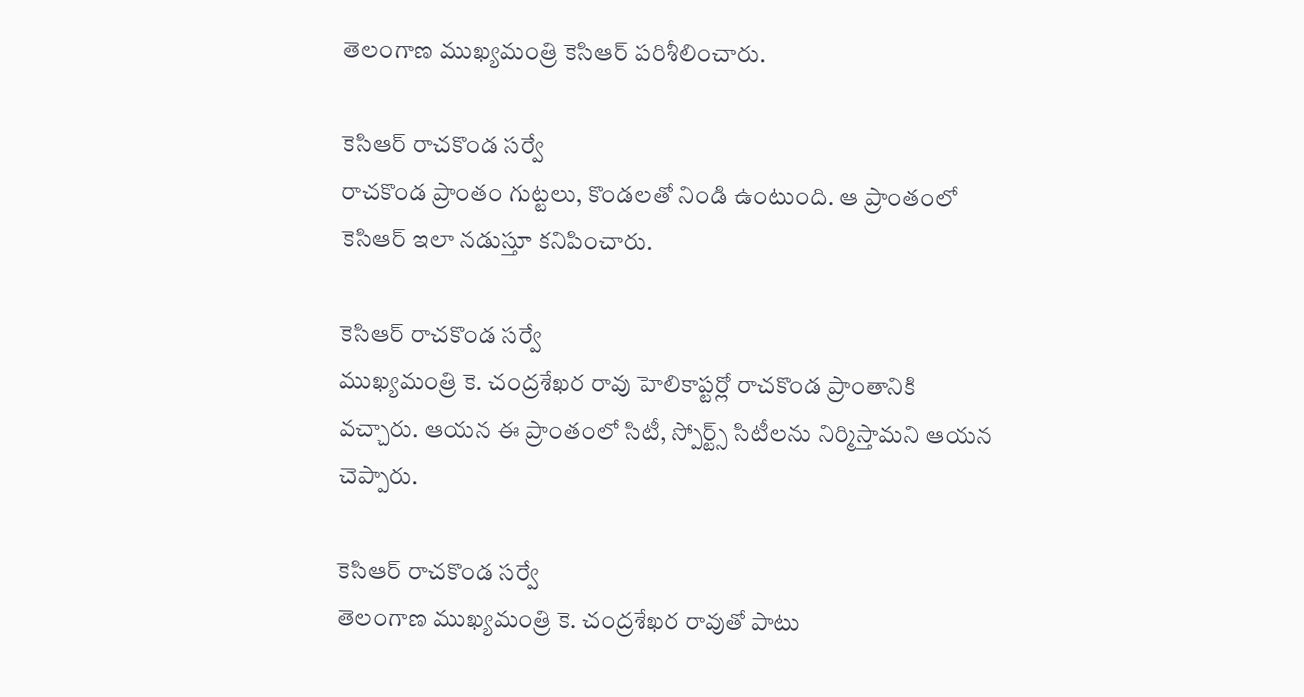తెలంగాణ ముఖ్యమంత్రి కెసిఆర్ పరిశీలించారు.

కెసిఆర్ రాచకొండ సర్వే
రాచకొండ ప్రాంతం గుట్టలు, కొండలతో నిండి ఉంటుంది. ఆ ప్రాంతంలో కెసిఆర్ ఇలా నడుస్తూ కనిపించారు.

కెసిఆర్ రాచకొండ సర్వే
ముఖ్యమంత్రి కె. చంద్రశేఖర రావు హెలికాప్టర్లో రాచకొండ ప్రాంతానికి వచ్చారు. ఆయన ఈ ప్రాంతంలో సిటీ, స్పోర్ట్స్ సిటీలను నిర్మిస్తామని ఆయన చెప్పారు.

కెసిఆర్ రాచకొండ సర్వే
తెలంగాణ ముఖ్యమంత్రి కె. చంద్రశేఖర రావుతో పాటు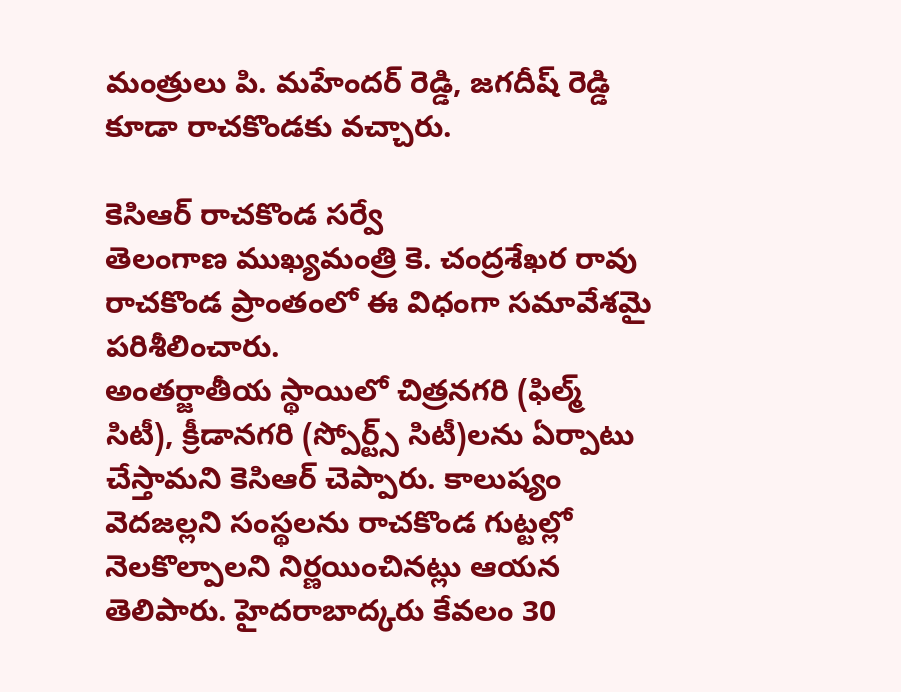మంత్రులు పి. మహేందర్ రెడ్డి, జగదీష్ రెడ్డి కూడా రాచకొండకు వచ్చారు.

కెసిఆర్ రాచకొండ సర్వే
తెలంగాణ ముఖ్యమంత్రి కె. చంద్రశేఖర రావు రాచకొండ ప్రాంతంలో ఈ విధంగా సమావేశమై పరిశీలించారు.
అంతర్జాతీయ స్థాయిలో చిత్రనగరి (ఫిల్మ్ సిటీ), క్రీడానగరి (స్పోర్ట్స్ సిటీ)లను ఏర్పాటు చేస్తామని కెసిఆర్ చెప్పారు. కాలుష్యం వెదజల్లని సంస్థలను రాచకొండ గుట్టల్లో నెలకొల్పాలని నిర్ణయించినట్లు ఆయన తెలిపారు. హైదరాబాద్కరు కేవలం 30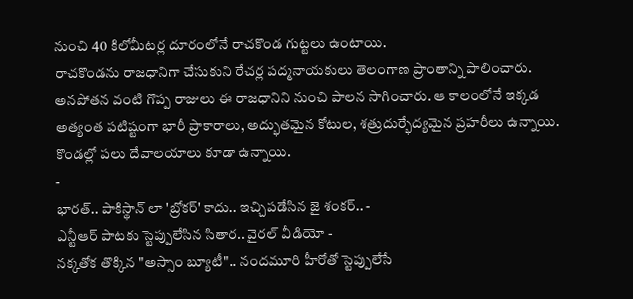నుంచి 40 కిలోమీటర్ల దూరంలోనే రాచకొండ గుట్టలు ఉంటాయి.
రాచకొండను రాజధానిగా చేసుకుని రేచర్ల పద్మనాయకులు తెలంగాణ ప్రాంతాన్ని పాలించారు. అనపోతన వంటి గొప్ప రాజులు ఈ రాజధానిని నుంచి పాలన సాగించారు. ఆ కాలంలోనే ఇక్కడ అత్యంత పటిష్టంగా భారీ ప్రాకారాలు, అద్భుతమైన కోటుల, శత్రుదుర్భేద్యమైన ప్రహరీలు ఉన్నాయి. కొండల్లో పలు దేవాలయాలు కూడా ఉన్నాయి.
-
భారత్.. పాకిస్థాన్ లా 'బ్రోకర్' కాదు.. ఇచ్చిపడేసిన జై శంకర్.. -
ఎన్టీఆర్ పాటకు స్టెప్పులేసిన సితార.. వైరల్ వీడియో -
నక్కతోక తొక్కిన "అస్సాం బ్యూటీ".. నందమూరి హీరోతో స్టెప్పులేసే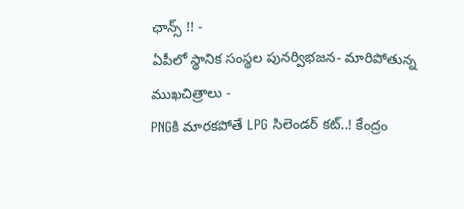ఛాన్స్ !! -
ఏపీలో స్థానిక సంస్థల పునర్విభజన- మారిపోతున్న ముఖచిత్రాలు -
PNGకి మారకపోతే LPG సిలెండర్ కట్..! కేంద్రం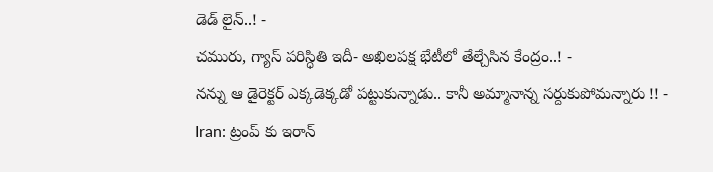డెడ్ లైన్..! -
చమురు, గ్యాస్ పరిస్ధితి ఇదీ- అఖిలపక్ష భేటీలో తేల్చేసిన కేంద్రం..! -
నన్ను ఆ డైరెక్టర్ ఎక్కడెక్కడో పట్టుకున్నాడు.. కానీ అమ్మానాన్న సర్దుకుపోమన్నారు !! -
Iran: ట్రంప్ కు ఇరాన్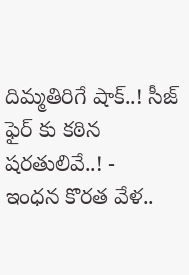దిమ్మతిరిగే షాక్..! సీజ్ ఫైర్ కు కఠిన షరతులివే..! -
ఇంధన కొరత వేళ..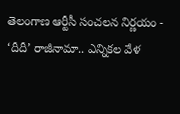తెలంగాణ ఆర్టీసీ సంచలన నిర్ణయం -
‘దీదీ’ రాజీనామా.. ఎన్నికల వేళ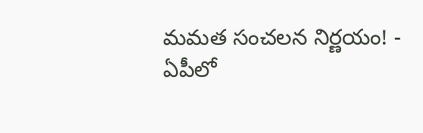మమత సంచలన నిర్ణయం! -
ఏపీలో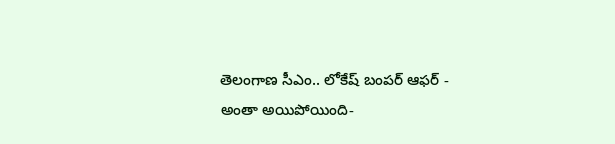తెలంగాణ సీఎం.. లోకేష్ బంపర్ ఆఫర్ -
అంతా అయిపోయింది-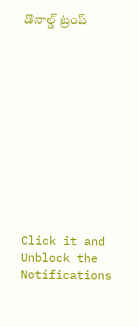డొనాల్డ్ ట్రంప్












Click it and Unblock the Notifications